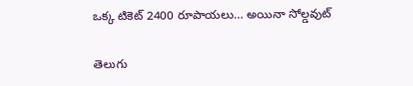ఒక్క టికెట్ 2400 రూపాయలు… అయినా సోల్డవుట్

తెలుగు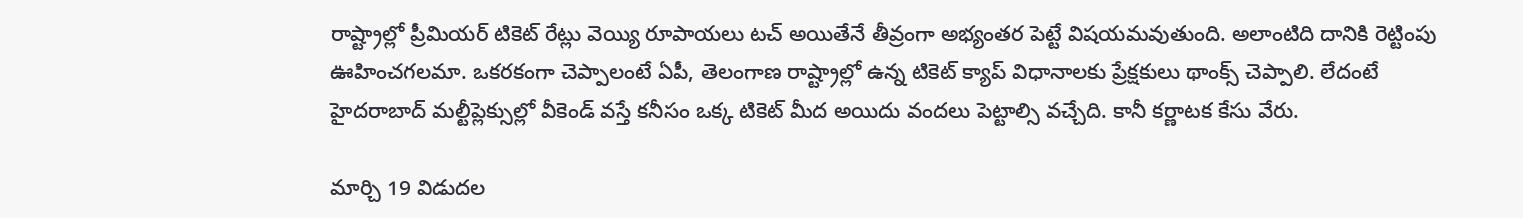రాష్ట్రాల్లో ప్రీమియర్ టికెట్ రేట్లు వెయ్యి రూపాయలు టచ్ అయితేనే తీవ్రంగా అభ్యంతర పెట్టే విషయమవుతుంది. అలాంటిది దానికి రెట్టింపు ఊహించగలమా. ఒకరకంగా చెప్పాలంటే ఏపీ, తెలంగాణ రాష్ట్రాల్లో ఉన్న టికెట్ క్యాప్ విధానాలకు ప్రేక్షకులు థాంక్స్ చెప్పాలి. లేదంటే హైదరాబాద్ మల్టీప్లెక్సుల్లో వీకెండ్ వస్తే కనీసం ఒక్క టికెట్ మీద అయిదు వందలు పెట్టాల్సి వచ్చేది. కానీ కర్ణాటక కేసు వేరు.

మార్చి 19 విడుదల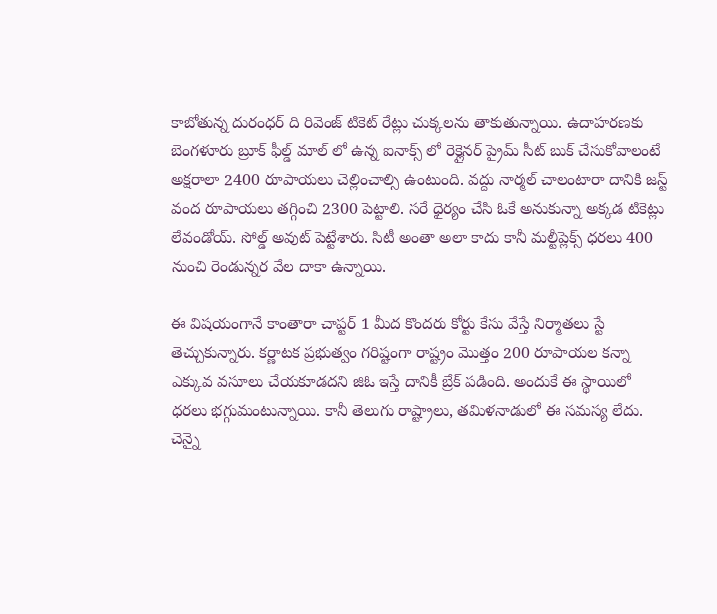కాబోతున్న దురంధర్ ది రివెంజ్ టికెట్ రేట్లు చుక్కలను తాకుతున్నాయి. ఉదాహరణకు బెంగళూరు బ్రూక్ ఫీల్డ్ మాల్ లో ఉన్న ఐనాక్స్ లో రెక్లైనర్ ప్రైమ్ సీట్ బుక్ చేసుకోవాలంటే అక్షరాలా 2400 రూపాయలు చెల్లించాల్సి ఉంటుంది. వద్దు నార్మల్ చాలంటారా దానికి జస్ట్ వంద రూపాయలు తగ్గించి 2300 పెట్టాలి. సరే ధైర్యం చేసి ఓకే అనుకున్నా అక్కడ టికెట్లు లేవండోయ్. సోల్డ్ అవుట్ పెట్టేశారు. సిటీ అంతా అలా కాదు కానీ మల్టీప్లెక్స్ ధరలు 400 నుంచి రెండున్నర వేల దాకా ఉన్నాయి.

ఈ విషయంగానే కాంతారా చాప్టర్ 1 మీద కొందరు కోర్టు కేసు వేస్తే నిర్మాతలు స్టే తెచ్చుకున్నారు. కర్ణాటక ప్రభుత్వం గరిష్టంగా రాష్ట్రం మొత్తం 200 రూపాయల కన్నా ఎక్కువ వసూలు చేయకూడదని జిఓ ఇస్తే దానికీ బ్రేక్ పడింది. అందుకే ఈ స్థాయిలో ధరలు భగ్గుమంటున్నాయి. కానీ తెలుగు రాష్ట్రాలు, తమిళనాడులో ఈ సమస్య లేదు. చెన్నై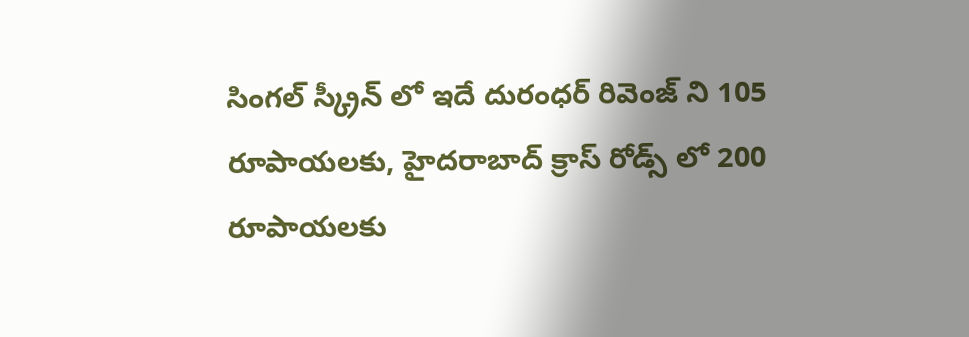సింగల్ స్క్రీన్ లో ఇదే దురంధర్ రివెంజ్ ని 105 రూపాయలకు, హైదరాబాద్ క్రాస్ రోడ్స్ లో 200 రూపాయలకు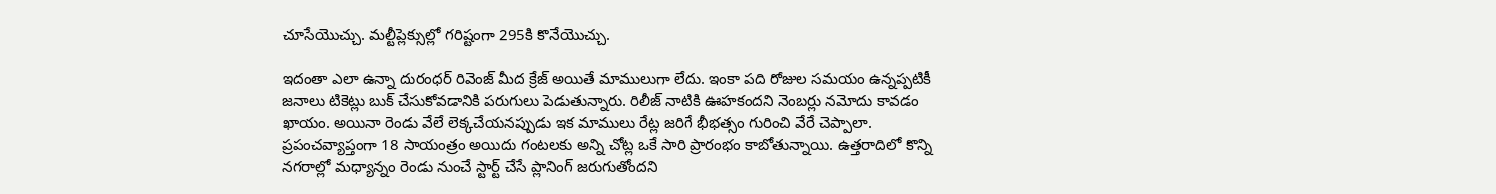చూసేయొచ్చు. మల్టీప్లెక్సుల్లో గరిష్టంగా 295కి కొనేయొచ్చు.

ఇదంతా ఎలా ఉన్నా దురంధర్ రివెంజ్ మీద క్రేజ్ అయితే మాములుగా లేదు. ఇంకా పది రోజుల సమయం ఉన్నప్పటికీ జనాలు టికెట్లు బుక్ చేసుకోవడానికి పరుగులు పెడుతున్నారు. రిలీజ్ నాటికి ఊహకందని నెంబర్లు నమోదు కావడం ఖాయం. అయినా రెండు వేలే లెక్కచేయనప్పుడు ఇక మాములు రేట్ల జరిగే భీభత్సం గురించి వేరే చెప్పాలా. ప్రపంచవ్యాప్తంగా 18 సాయంత్రం అయిదు గంటలకు అన్ని చోట్ల ఒకే సారి ప్రారంభం కాబోతున్నాయి. ఉత్తరాదిలో కొన్ని నగరాల్లో మధ్యాన్నం రెండు నుంచే స్టార్ట్ చేసే ప్లానింగ్ జరుగుతోందని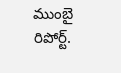ముంబై రిపోర్ట్.